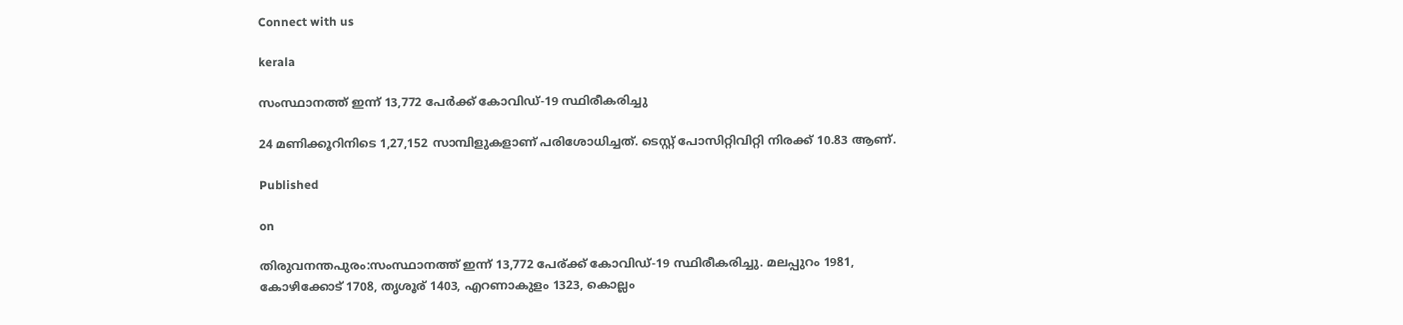Connect with us

kerala

സംസ്ഥാനത്ത് ഇന്ന് 13,772 പേര്‍ക്ക് കോവിഡ്-19 സ്ഥിരീകരിച്ചു

24 മണിക്കൂറിനിടെ 1,27,152 സാമ്പിളുകളാണ് പരിശോധിച്ചത്. ടെസ്റ്റ് പോസിറ്റിവിറ്റി നിരക്ക് 10.83 ആണ്.

Published

on

തിരുവനന്തപുരം:സംസ്ഥാനത്ത് ഇന്ന് 13,772 പേര്ക്ക് കോവിഡ്-19 സ്ഥിരീകരിച്ചു. മലപ്പുറം 1981, കോഴിക്കോട് 1708, തൃശൂര് 1403, എറണാകുളം 1323, കൊല്ലം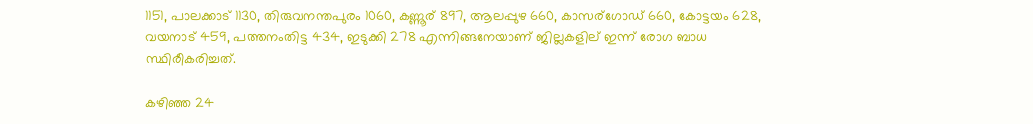1151, പാലക്കാട് 1130, തിരുവനന്തപുരം 1060, കണ്ണൂര് 897, ആലപ്പുഴ 660, കാസര്ഗോഡ് 660, കോട്ടയം 628, വയനാട് 459, പത്തനംതിട്ട 434, ഇടുക്കി 278 എന്നിങ്ങനേയാണ് ജില്ലകളില് ഇന്ന് രോഗ ബാധ സ്ഥിരീകരിച്ചത്.

കഴിഞ്ഞ 24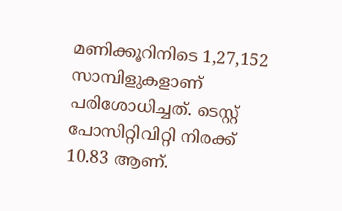മണിക്കൂറിനിടെ 1,27,152 സാമ്പിളുകളാണ് പരിശോധിച്ചത്. ടെസ്റ്റ് പോസിറ്റിവിറ്റി നിരക്ക് 10.83 ആണ്.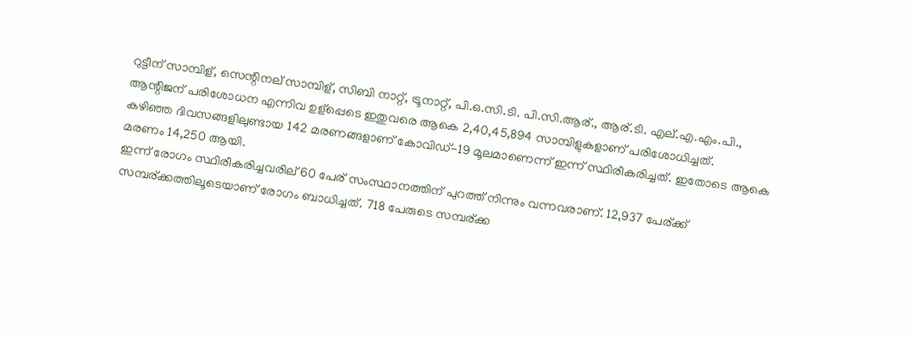റുട്ടീന് സാമ്പിള്, സെന്റിനല് സാമ്പിള്, സിബി നാറ്റ്, ട്രൂനാറ്റ്, പി.ഒ.സി.ടി. പി.സി.ആര്., ആര്.ടി. എല്.എ.എം.പി., ആന്റിജന് പരിശോധന എന്നിവ ഉള്പ്പെടെ ഇതുവരെ ആകെ 2,40,45,894 സാമ്പിളുകളാണ് പരിശോധിച്ചത്.
കഴിഞ്ഞ ദിവസങ്ങളിലുണ്ടായ 142 മരണങ്ങളാണ് കോവിഡ്-19 മൂലമാണെന്ന് ഇന്ന് സ്ഥിരീകരിച്ചത്. ഇതോടെ ആകെ മരണം 14,250 ആയി.
ഇന്ന് രോഗം സ്ഥിരീകരിച്ചവരില് 60 പേര് സംസ്ഥാനത്തിന് പുറത്ത് നിന്നും വന്നവരാണ്. 12,937 പേര്ക്ക് സമ്പര്ക്കത്തിലൂടെയാണ് രോഗം ബാധിച്ചത്. 718 പേരുടെ സമ്പര്ക്ക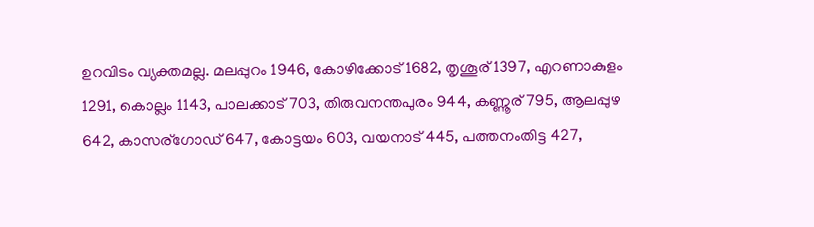ഉറവിടം വ്യക്തമല്ല. മലപ്പുറം 1946, കോഴിക്കോട് 1682, തൃശൂര് 1397, എറണാകുളം 1291, കൊല്ലം 1143, പാലക്കാട് 703, തിരുവനന്തപുരം 944, കണ്ണൂര് 795, ആലപ്പുഴ 642, കാസര്ഗോഡ് 647, കോട്ടയം 603, വയനാട് 445, പത്തനംതിട്ട 427,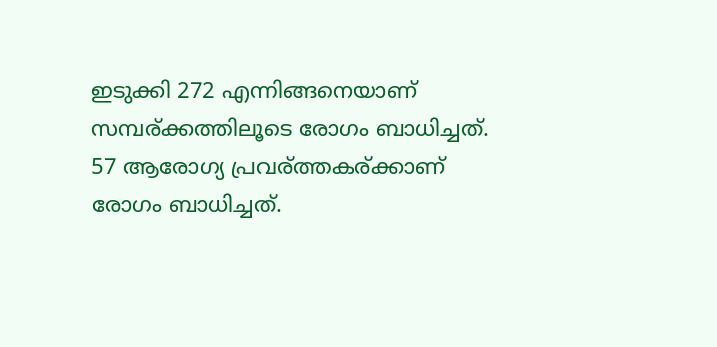ഇടുക്കി 272 എന്നിങ്ങനെയാണ് സമ്പര്ക്കത്തിലൂടെ രോഗം ബാധിച്ചത്.
57 ആരോഗ്യ പ്രവര്ത്തകര്ക്കാണ് രോഗം ബാധിച്ചത്.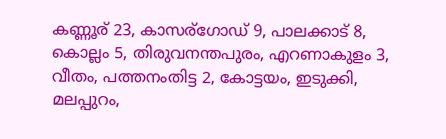കണ്ണൂര് 23, കാസര്ഗോഡ് 9, പാലക്കാട് 8, കൊല്ലം 5, തിരുവനന്തപുരം, എറണാകുളം 3, വീതം, പത്തനംതിട്ട 2, കോട്ടയം, ഇടുക്കി, മലപ്പുറം,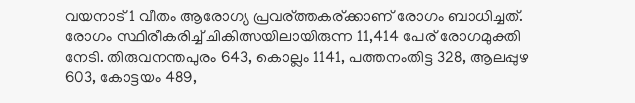വയനാട് 1 വീതം ആരോഗ്യ പ്രവര്ത്തകര്ക്കാണ് രോഗം ബാധിച്ചത്.
രോഗം സ്ഥിരീകരിച്ച് ചികിത്സയിലായിരുന്ന 11,414 പേര് രോഗമുക്തി നേടി. തിരുവനന്തപുരം 643, കൊല്ലം 1141, പത്തനംതിട്ട 328, ആലപ്പുഴ 603, കോട്ടയം 489,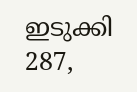ഇടുക്കി 287,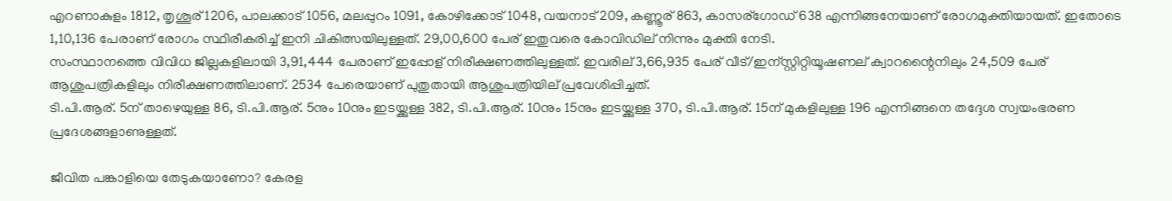എറണാകുളം 1812, തൃശൂര് 1206, പാലക്കാട് 1056, മലപ്പുറം 1091, കോഴിക്കോട് 1048, വയനാട് 209, കണ്ണൂര് 863, കാസര്ഗോഡ് 638 എന്നിങ്ങനേയാണ് രോഗമുക്തിയായത്. ഇതോടെ 1,10,136 പേരാണ് രോഗം സ്ഥിരീകരിച്ച് ഇനി ചികിത്സയിലുള്ളത്. 29,00,600 പേര് ഇതുവരെ കോവിഡില് നിന്നും മുക്തി നേടി.
സംസ്ഥാനത്തെ വിവിധ ജില്ലകളിലായി 3,91,444 പേരാണ് ഇപ്പോള് നിരീക്ഷണത്തിലുള്ളത്. ഇവരില് 3,66,935 പേര് വീട്/ഇന്സ്റ്റിറ്റിയൂഷണല് ക്വാറന്റൈനിലും 24,509 പേര് ആശുപത്രികളിലും നിരീക്ഷണത്തിലാണ്. 2534 പേരെയാണ് പുതുതായി ആശുപത്രിയില് പ്രവേശിപ്പിച്ചത്.
ടി.പി.ആര്. 5ന് താഴെയുള്ള 86, ടി.പി.ആര്. 5നും 10നും ഇടയ്ക്കുള്ള 382, ടി.പി.ആര്. 10നും 15നും ഇടയ്ക്കുള്ള 370, ടി.പി.ആര്. 15ന് മുകളിലുള്ള 196 എന്നിങ്ങനെ തദ്ദേശ സ്വയംഭരണ പ്രദേശങ്ങളാണുള്ളത്.

ജീവിത പങ്കാളിയെ തേടുകയാണോ? കേരള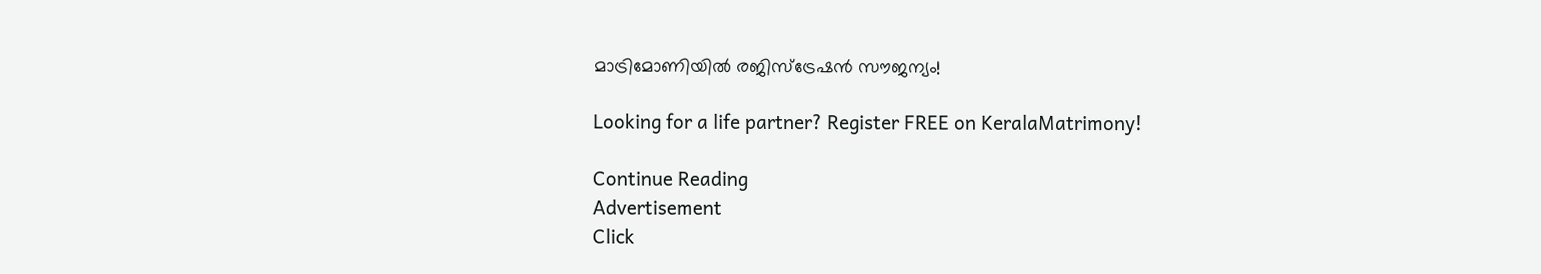മാട്രിമോണിയിൽ രജിസ്ട്രേഷൻ സൗജന്യം!

Looking for a life partner? Register FREE on KeralaMatrimony!

Continue Reading
Advertisement
Click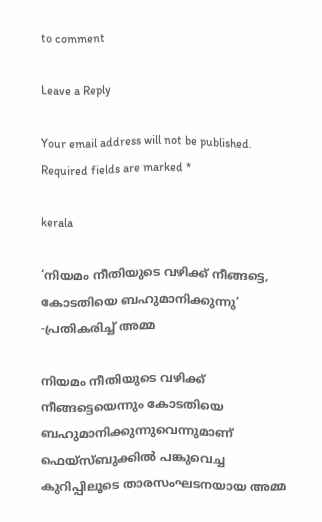to comment

Leave a Reply

Your email address will not be published. Required fields are marked *

kerala

‘നിയമം നീതിയുടെ വഴിക്ക് നീങ്ങട്ടെ, കോടതിയെ ബഹുമാനിക്കുന്നു’ -പ്രതികരിച്ച് അമ്മ

നിയമം നീതിയുടെ വഴിക്ക് നീങ്ങട്ടെയെന്നും കോടതിയെ ബഹുമാനിക്കുന്നുവെന്നുമാണ് ഫെയ്സ്ബുക്കില്‍ പങ്കുവെച്ച കുറിപ്പിലൂടെ താരസംഘടനയായ അമ്മ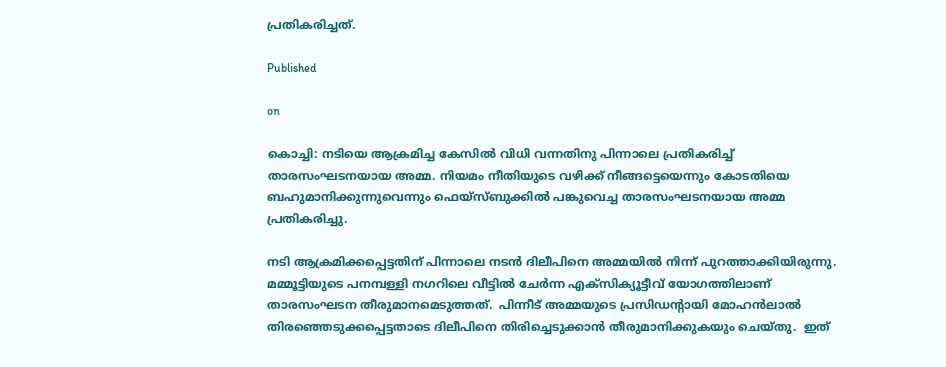പ്രതികരിച്ചത്.

Published

on

കൊച്ചി: നടിയെ ആക്രമിച്ച കേസില്‍ വിധി വന്നതിനു പിന്നാലെ പ്രതികരിച്ച് താരസംഘടനയായ അമ്മ. നിയമം നീതിയുടെ വഴിക്ക് നീങ്ങട്ടെയെന്നും കോടതിയെ ബഹുമാനിക്കുന്നുവെന്നും ഫെയ്സ്ബുക്കില്‍ പങ്കുവെച്ച താരസംഘടനയായ അമ്മ പ്രതികരിച്ചു.

നടി ആക്രമിക്കപ്പെട്ടതിന് പിന്നാലെ നടന്‍ ദിലീപിനെ അമ്മയില്‍ നിന്ന് പുറത്താക്കിയിരുന്നു.  മമ്മൂട്ടിയുടെ പനമ്പള്ളി നഗറിലെ വീട്ടില്‍ ചേര്‍ന്ന എക്സിക്യൂട്ടീവ് യോഗത്തിലാണ് താരസംഘടന തീരുമാനമെടുത്തത്.  പിന്നീട് അമ്മയുടെ പ്രസിഡന്റായി മോഹന്‍ലാല്‍ തിരഞ്ഞെടുക്കപ്പെട്ടതാടെ ദിലീപിനെ തിരിച്ചെടുക്കാന്‍ തീരുമാനിക്കുകയും ചെയ്തു.  ഇത്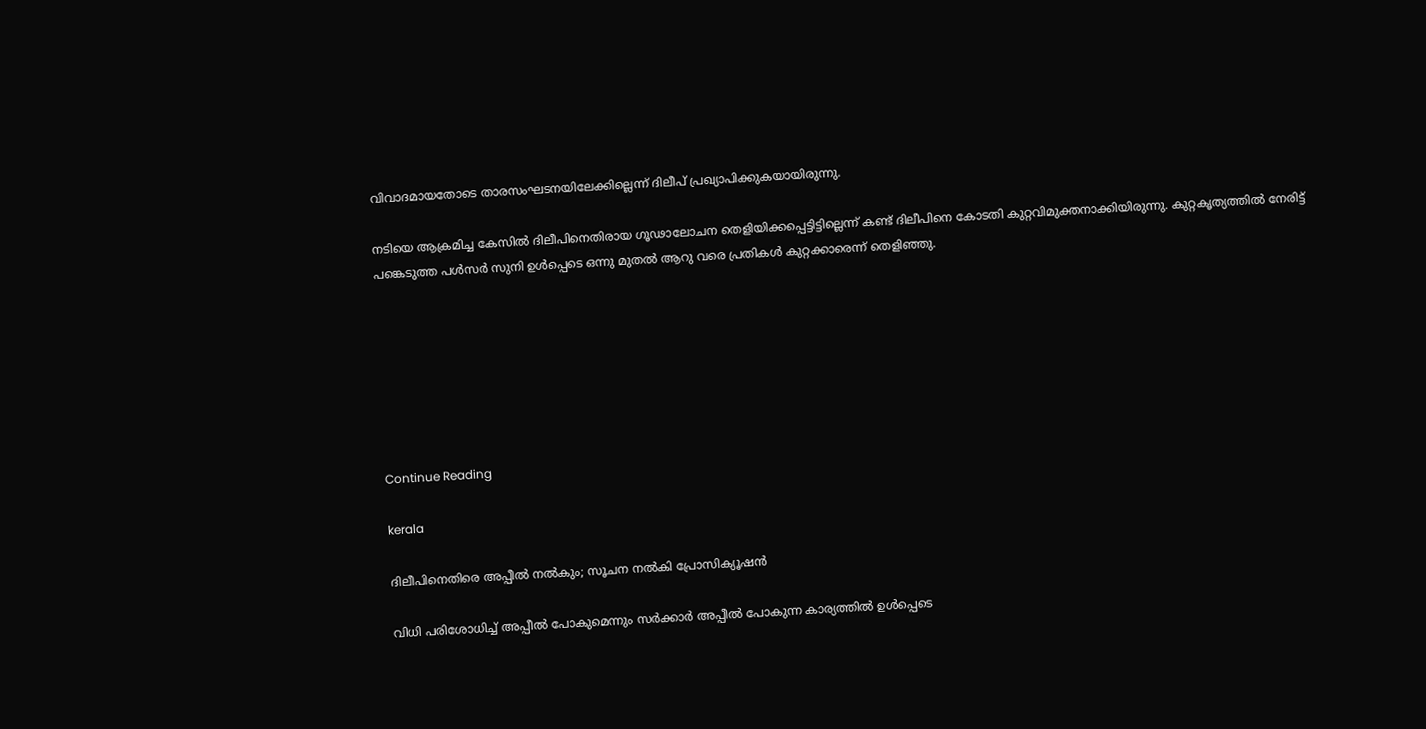വിവാദമായതോടെ താരസംഘടനയിലേക്കില്ലെന്ന് ദിലീപ് പ്രഖ്യാപിക്കുകയായിരുന്നു.

നടിയെ ആക്രമിച്ച കേസില്‍ ദിലീപിനെതിരായ ഗൂഢാലോചന തെളിയിക്കപ്പെട്ടിട്ടില്ലെന്ന് കണ്ട് ദിലീപിനെ കോടതി കുറ്റവിമുക്തനാക്കിയിരുന്നു. കുറ്റകൃത്യത്തില്‍ നേരിട്ട് പങ്കെടുത്ത പള്‍സര്‍ സുനി ഉള്‍പ്പെടെ ഒന്നു മുതല്‍ ആറു വരെ പ്രതികള്‍ കുറ്റക്കാരെന്ന് തെളിഞ്ഞു.







Continue Reading

kerala

ദിലീപിനെതിരെ അപ്പീല്‍ നല്‍കും; സൂചന നല്‍കി പ്രോസിക്യൂഷന്‍

വിധി പരിശോധിച്ച് അപ്പീല്‍ പോകുമെന്നും സര്‍ക്കാര്‍ അപ്പീല്‍ പോകുന്ന കാര്യത്തില്‍ ഉള്‍പ്പെടെ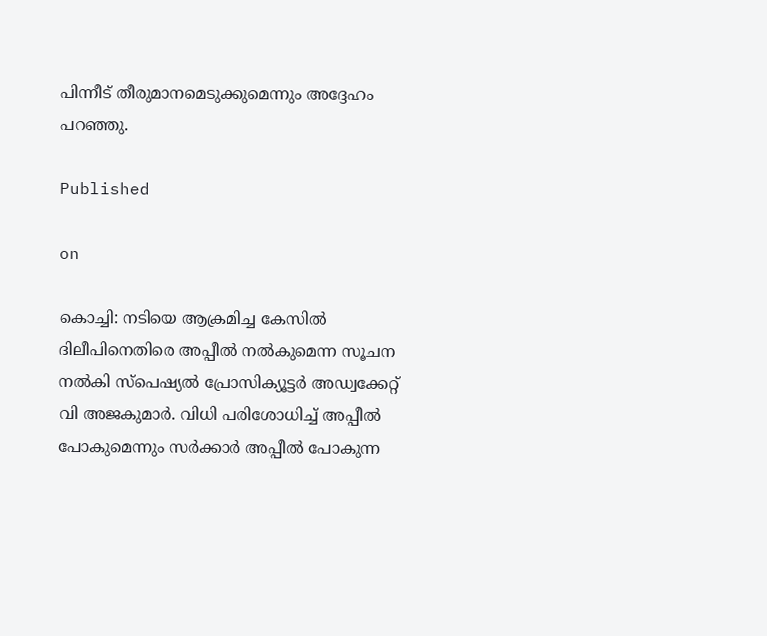പിന്നീട് തീരുമാനമെടുക്കുമെന്നും അദ്ദേഹം പറഞ്ഞു.

Published

on

കൊച്ചി: നടിയെ ആക്രമിച്ച കേസില്‍ ദിലീപിനെതിരെ അപ്പീല്‍ നല്‍കുമെന്ന സൂചന നല്‍കി സ്‌പെഷ്യല്‍ പ്രോസിക്യൂട്ടര്‍ അഡ്വക്കേറ്റ് വി അജകുമാര്‍. വിധി പരിശോധിച്ച് അപ്പീല്‍ പോകുമെന്നും സര്‍ക്കാര്‍ അപ്പീല്‍ പോകുന്ന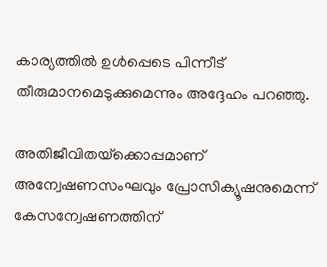കാര്യത്തില്‍ ഉള്‍പ്പെടെ പിന്നീട് തീരുമാനമെടുക്കുമെന്നും അദ്ദേഹം പറഞ്ഞു.

അതിജീവിതയ്‌ക്കൊപ്പമാണ് അന്വേഷണസംഘവും പ്രോസിക്യൂഷനുമെന്ന് കേസന്വേഷണത്തിന്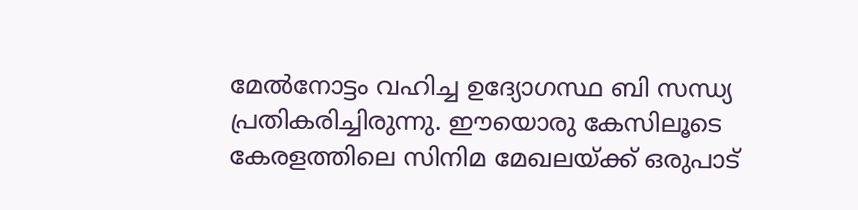മേല്‍നോട്ടം വഹിച്ച ഉദ്യോഗസ്ഥ ബി സന്ധ്യ പ്രതികരിച്ചിരുന്നു. ഈയൊരു കേസിലൂടെ കേരളത്തിലെ സിനിമ മേഖലയ്ക്ക് ഒരുപാട്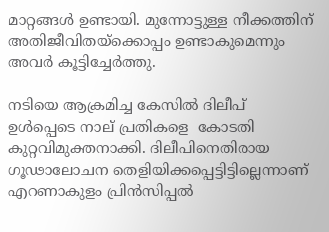മാറ്റങ്ങള്‍ ഉണ്ടായി. മുന്നോട്ടുള്ള നീക്കത്തിന് അതിജീവിതയ്‌ക്കൊപ്പം ഉണ്ടാകുമെന്നും അവര്‍ കൂട്ടിച്ചേര്‍ത്തു.

നടിയെ ആക്രമിച്ച കേസില്‍ ദിലീപ് ഉള്‍പ്പെടെ നാല് പ്രതികളെ  കോടതി കുറ്റവിമുക്തനാക്കി. ദിലീപിനെതിരായ ഗൂഢാലോചന തെളിയിക്കപ്പെട്ടിട്ടില്ലെന്നാണ് എറണാകുളം പ്രിന്‍സിപ്പല്‍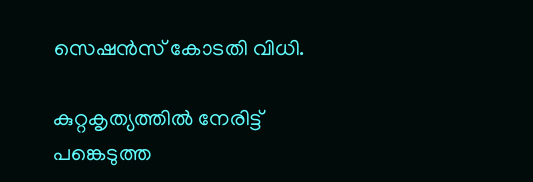സെഷന്‍സ് കോടതി വിധി.

കുറ്റകൃത്യത്തില്‍ നേരിട്ട് പങ്കെടുത്ത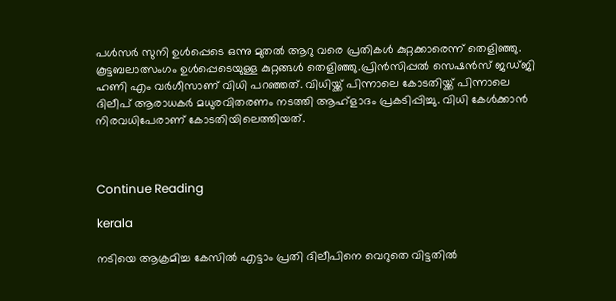പള്‍സര്‍ സുനി ഉള്‍പ്പെടെ ഒന്നു മുതല്‍ ആറു വരെ പ്രതികള്‍ കുറ്റക്കാരെന്ന് തെളിഞ്ഞു. കൂട്ടബലാത്സംഗം ഉള്‍പ്പെടെയുള്ള കുറ്റങ്ങള്‍ തെളിഞ്ഞു.പ്രിന്‍സിപ്പല്‍ സെഷന്‍സ് ജഡ്ജി ഹണി എം വര്‍ഗീസാണ് വിധി പറഞ്ഞത്. വിധിയ്ക്ക് പിന്നാലെ കോടതിയ്ക്ക് പിന്നാലെ ദിലീപ് ആരാധകര്‍ മധുരവിതരണം നടത്തി ആഹ്‌ളാദം പ്രകടിപ്പിച്ചു. വിധി കേള്‍ക്കാന്‍ നിരവധിപേരാണ് കോടതിയിലെത്തിയത്.



Continue Reading

kerala

നടിയെ ആക്രമിച്ച കേസില്‍ എട്ടാം പ്രതി ദിലീപിനെ വെറുതെ വിട്ടതില്‍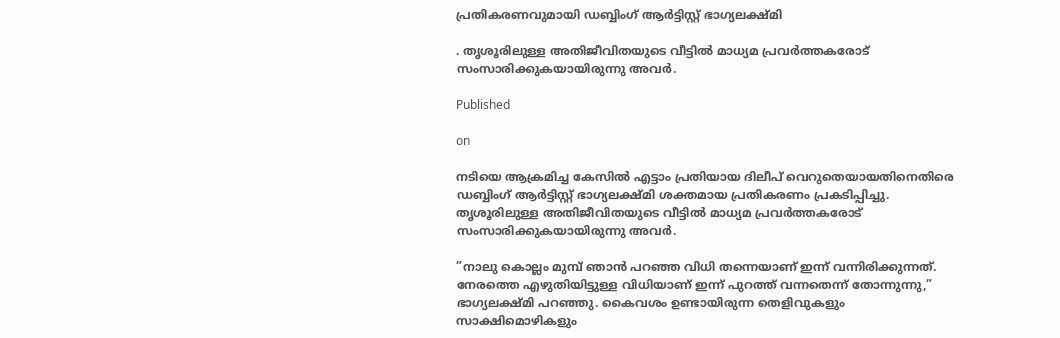പ്രതികരണവുമായി ഡബ്ബിംഗ് ആര്‍ട്ടിസ്റ്റ് ഭാഗ്യലക്ഷ്മി

. തൃശൂരിലുള്ള അതിജീവിതയുടെ വീട്ടില്‍ മാധ്യമ പ്രവര്‍ത്തകരോട് സംസാരിക്കുകയായിരുന്നു അവര്‍.

Published

on

നടിയെ ആക്രമിച്ച കേസില്‍ എട്ടാം പ്രതിയായ ദിലീപ് വെറുതെയായതിനെതിരെ ഡബ്ബിംഗ് ആര്‍ട്ടിസ്റ്റ് ഭാഗ്യലക്ഷ്മി ശക്തമായ പ്രതികരണം പ്രകടിപ്പിച്ചു. തൃശൂരിലുള്ള അതിജീവിതയുടെ വീട്ടില്‍ മാധ്യമ പ്രവര്‍ത്തകരോട് സംസാരിക്കുകയായിരുന്നു അവര്‍.

”നാലു കൊല്ലം മുമ്പ് ഞാന്‍ പറഞ്ഞ വിധി തന്നെയാണ് ഇന്ന് വന്നിരിക്കുന്നത്. നേരത്തെ എഴുതിയിട്ടുള്ള വിധിയാണ് ഇന്ന് പുറത്ത് വന്നതെന്ന് തോന്നുന്നു,” ഭാഗ്യലക്ഷ്മി പറഞ്ഞു. കൈവശം ഉണ്ടായിരുന്ന തെളിവുകളും സാക്ഷിമൊഴികളും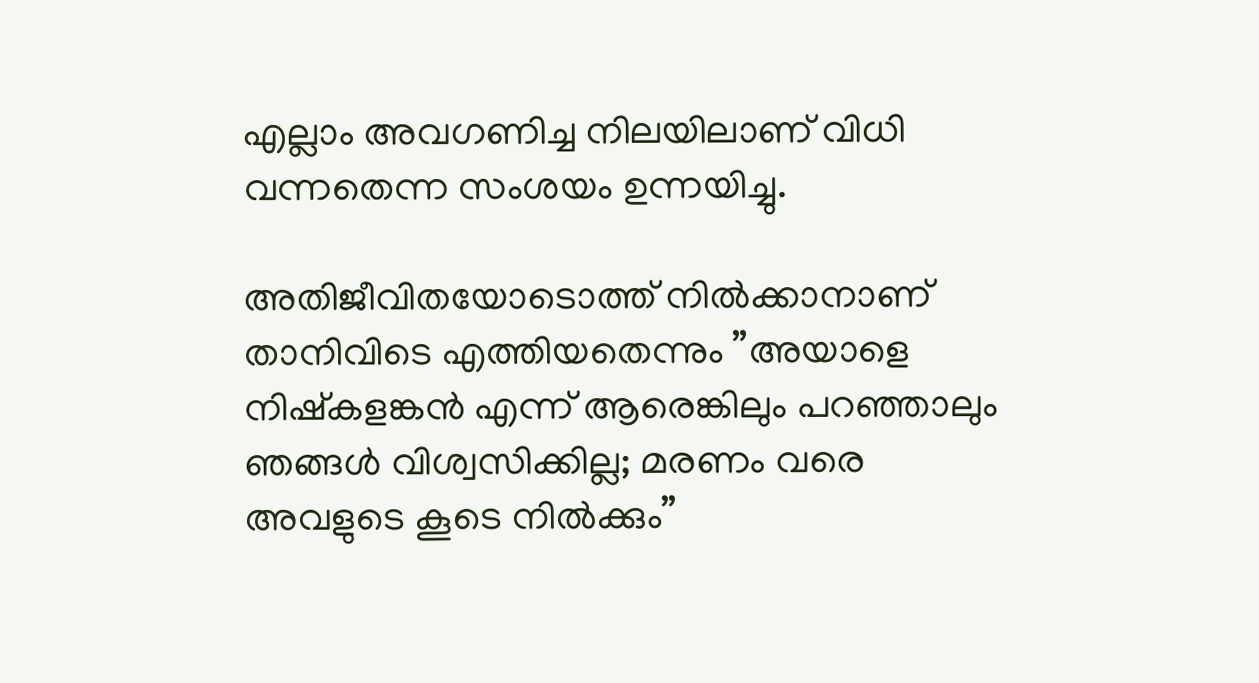എല്ലാം അവഗണിച്ച നിലയിലാണ് വിധി വന്നതെന്ന സംശയം ഉന്നയിച്ചു.

അതിജീവിതയോടൊത്ത് നില്‍ക്കാനാണ് താനിവിടെ എത്തിയതെന്നും ”അയാളെ നിഷ്‌കളങ്കന്‍ എന്ന് ആരെങ്കിലും പറഞ്ഞാലും ഞങ്ങള്‍ വിശ്വസിക്കില്ല; മരണം വരെ അവളുടെ കൂടെ നില്‍ക്കും”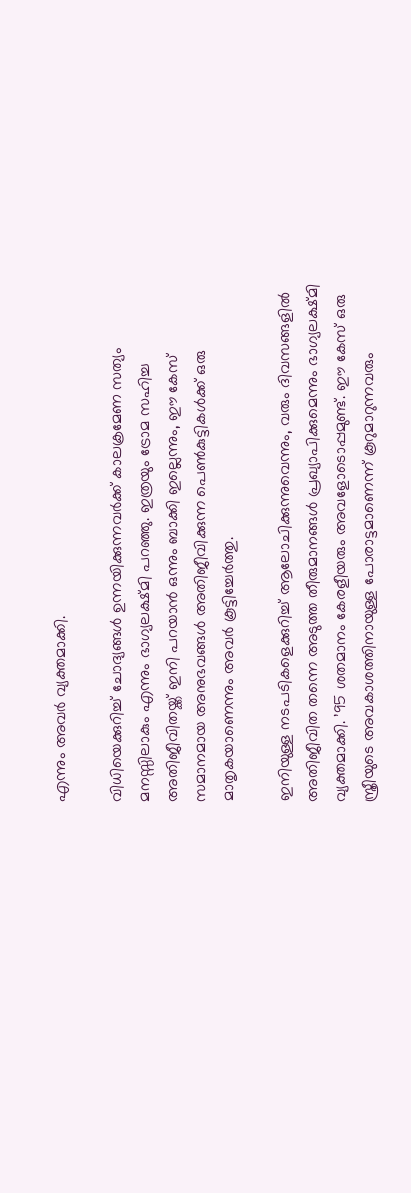എന്നും അവര്‍ വ്യക്തമാക്കി.

വിധിയെക്കുറിച്ച് ചോദ്യങ്ങള്‍ ഉന്നയിക്കുന്നവര്‍ക്ക് കാലക്രമേണ സത്യം മനസ്സിലാകും എന്നും ഭാഗ്യലക്ഷ്മി പറഞ്ഞു. ഇത്രയും ട്രോമ സഹിച്ച അതിജീവിതയ്ക്ക് ഇനി പറയാന്‍ ഒന്നും ബാക്കി ഇല്ലെന്നും, ഈ കേസ് സമാനമായ അനുഭവങ്ങള്‍ അതിജീവിക്കുന്ന പെണ്‍കുട്ടികള്‍ക്ക് ഒരു മാതൃകയാണെന്നും അവര്‍ കൂട്ടിച്ചേര്‍ത്തു.

ഇനിയുള്ള നടപടികളെക്കുറിച്ച് ആലോചിക്കുന്നുവെന്നും, വരും ദിവസങ്ങളില്‍ അതിജീവിത തന്നെ അടുത്ത തീരുമാനങ്ങള്‍ പ്രഖ്യാപിക്കുമെന്നും ഭാഗ്യലക്ഷ്മി വ്യക്തമാക്കി. ’95 ശതമാനം കേരളീയരും അവളോടൊപ്പമുണ്ട്. ഈ കേസ് ഒരു സ്ത്രീയുടെ അവകാശത്തിനായുള്ള പോരാട്ടമാണെന്ന് കൂറുമാറുന്നവരും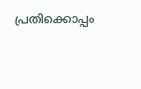പ്രതിക്കൊപ്പം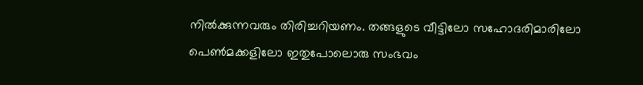നില്‍ക്കുന്നവരും തിരിച്ചറിയണം. തങ്ങളുടെ വീട്ടിലോ സഹോദരിമാരിലോ പെണ്‍മക്കളിലോ ഇതുപോലൊരു സംഭവം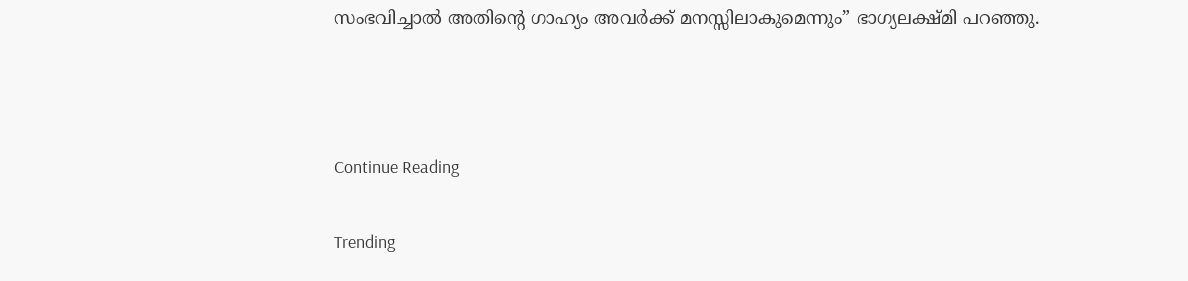സംഭവിച്ചാല്‍ അതിന്റെ ഗാഹ്യം അവര്‍ക്ക് മനസ്സിലാകുമെന്നും” ഭാഗ്യലക്ഷ്മി പറഞ്ഞു.



Continue Reading

Trending